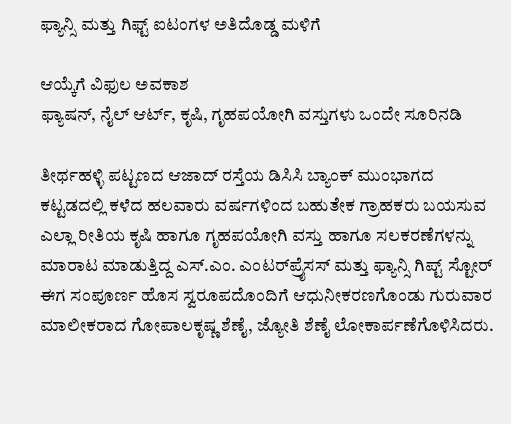ಫ್ಯಾನ್ಸಿ ಮತ್ತು ಗಿಫ್ಟ್‌ ಐಟಂಗಳ ಅತಿದೊಡ್ಡ ಮಳಿಗೆ

ಆಯ್ಕೆಗೆ ವಿಫುಲ ಅವಕಾಶ
ಫ್ಯಾಷನ್‌, ನೈಲ್‌ ಆರ್ಟ್‌, ಕೃಷಿ, ಗೃಹಪಯೋಗಿ ವಸ್ತುಗಳು ಒಂದೇ ಸೂರಿನಡಿ

ತೀರ್ಥಹಳ್ಳಿ ಪಟ್ಟಣದ ಆಜಾದ್‌ ರಸ್ತೆಯ ಡಿಸಿಸಿ ಬ್ಯಾಂಕ್‌ ಮುಂಭಾಗದ ಕಟ್ಟಡದಲ್ಲಿ ಕಳೆದ ಹಲವಾರು ವರ್ಷಗಳಿಂದ ಬಹುತೇಕ ಗ್ರಾಹಕರು ಬಯಸುವ ಎಲ್ಲಾ ರೀತಿಯ ಕೃಷಿ ಹಾಗೂ ಗೃಹಪಯೋಗಿ ವಸ್ತು ಹಾಗೂ ಸಲಕರಣೆಗಳನ್ನು ಮಾರಾಟ ಮಾಡುತ್ತಿದ್ದ ಎಸ್‌.ಎಂ. ಎಂಟರ್‌ಪ್ರೈಸಸ್‌ ಮತ್ತು ಫ್ಯಾನ್ಸಿ ಗಿಪ್ಟ್‌ ಸ್ಟೋರ್‌ ಈಗ ಸಂಪೂರ್ಣ ಹೊಸ ಸ್ವರೂಪದೊಂದಿಗೆ ಆಧುನೀಕರಣಗೊಂಡು ಗುರುವಾರ ಮಾಲೀಕರಾದ ಗೋಪಾಲಕೃಷ್ಣ ಶೆಣೈ, ಜ್ಯೋತಿ ಶೆಣೈ ಲೋಕಾರ್ಪಣೆಗೊಳಿಸಿದರು.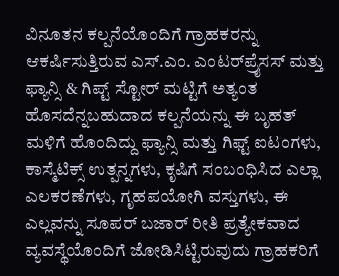ವಿನೂತನ ಕಲ್ಪನೆಯೊಂದಿಗೆ ಗ್ರಾಹಕರನ್ನು ಆಕರ್ಷಿಸುತ್ತಿರುವ ಎಸ್‌.ಎಂ. ಎಂಟರ್‌ಪ್ರೈಸಸ್‌ ಮತ್ತು ಫ್ಯಾನ್ಸಿ & ಗಿಪ್ಟ್‌ ಸ್ಟೋರ್ ಮಟ್ಟಿಗೆ ಅತ್ಯಂತ ಹೊಸದೆನ್ನಬಹುದಾದ ಕಲ್ಪನೆಯನ್ನು ಈ ಬೃಹತ್‌ ಮಳಿಗೆ ಹೊಂದಿದ್ದು ಫ್ಯಾನ್ಸಿ ಮತ್ತು ಗಿಫ್ಟ್‌ ಐಟಂಗಳು, ಕಾಸ್ಮೆಟಿಕ್ಸ್‌ ಉತ್ಪನ್ನಗಳು, ಕೃಷಿಗೆ ಸಂಬಂಧಿಸಿದ ಎಲ್ಲಾ ಎಲಕರಣೆಗಳು, ಗೃಹಪಯೋಗಿ ವಸ್ತುಗಳು, ಈ ಎಲ್ಲವನ್ನು ಸೂಪರ್‌ ಬಜಾರ್‌ ರೀತಿ ಪ್ರತ್ಯೇಕವಾದ ವ್ಯವಸ್ಥೆಯೊಂದಿಗೆ ಜೋಡಿಸಿಟ್ಟಿರುವುದು ಗ್ರಾಹಕರಿಗೆ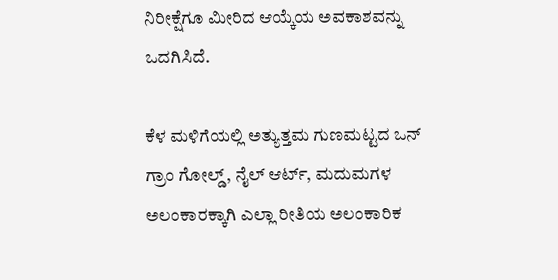ನಿರೀಕ್ಷೆಗೂ ಮೀರಿದ ಆಯ್ಕೆಯ ಅವಕಾಶವನ್ನು ಒದಗಿಸಿದೆ.

ಕೆಳ ಮಳಿಗೆಯಲ್ಲಿ ಅತ್ಯುತ್ತಮ ಗುಣಮಟ್ಟದ ಒನ್‌ ಗ್ರಾಂ ಗೋಲ್ಡ್‌, ನೈಲ್‌ ಆರ್ಟ್‌, ಮದುಮಗಳ ಅಲಂಕಾರಕ್ಕಾಗಿ ಎಲ್ಲಾ ರೀತಿಯ ಅಲಂಕಾರಿಕ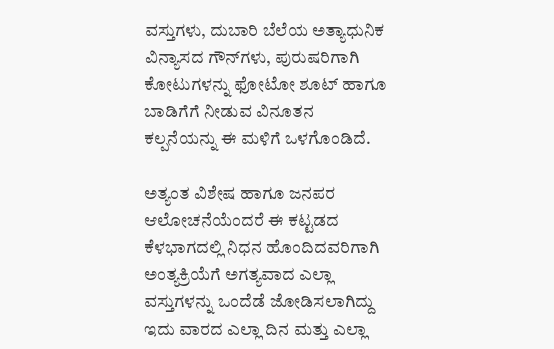ವಸ್ತುಗಳು, ದುಬಾರಿ ಬೆಲೆಯ ಅತ್ಯಾಧುನಿಕ ವಿನ್ಯಾಸದ ಗೌನ್‌ಗಳು, ಪುರುಷರಿಗಾಗಿ ಕೋಟುಗಳನ್ನು ಫೋಟೋ ಶೂಟ್‌ ಹಾಗೂ ಬಾಡಿಗೆಗೆ ನೀಡುವ ವಿನೂತನ ಕಲ್ಪನೆಯನ್ನು ಈ ಮಳಿಗೆ ಒಳಗೊಂಡಿದೆ.

ಅತ್ಯಂತ ವಿಶೇಷ ಹಾಗೂ ಜನಪರ ಆಲೋಚನೆಯೆಂದರೆ ಈ ಕಟ್ಟಡದ ಕೆಳಭಾಗದಲ್ಲಿ ನಿಧನ ಹೊಂದಿದವರಿಗಾಗಿ ಅಂತ್ಯಕ್ರಿಯೆಗೆ ಅಗತ್ಯವಾದ ಎಲ್ಲಾ ವಸ್ತುಗಳನ್ನು ಒಂದೆಡೆ ಜೋಡಿಸಲಾಗಿದ್ದು ಇದು ವಾರದ ಎಲ್ಲಾ ದಿನ ಮತ್ತು ಎಲ್ಲಾ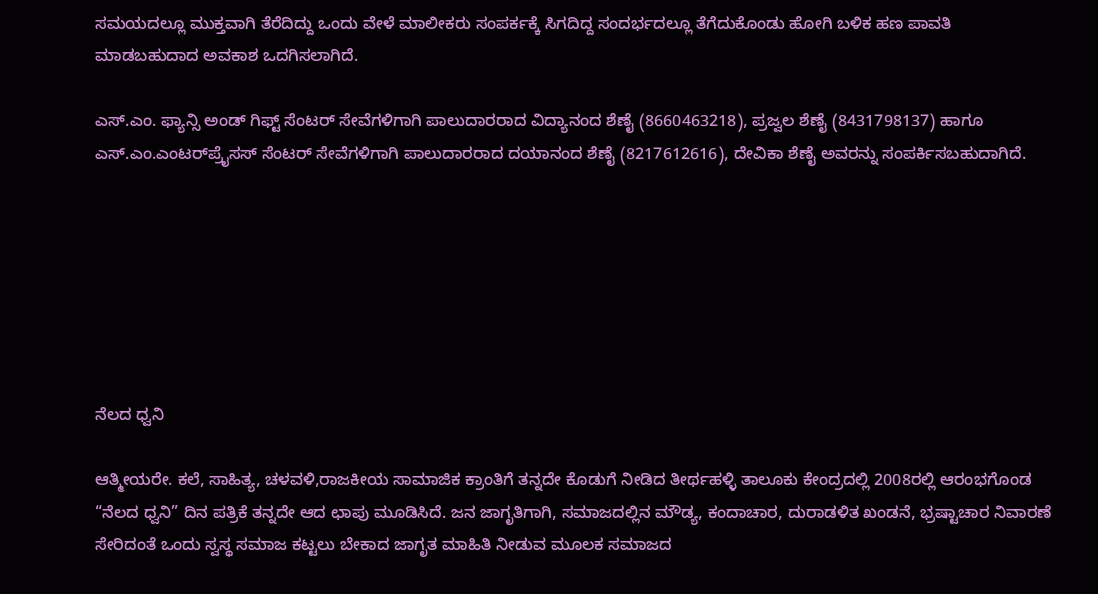ಸಮಯದಲ್ಲೂ ಮುಕ್ತವಾಗಿ ತೆರೆದಿದ್ದು ಒಂದು ವೇಳೆ ಮಾಲೀಕರು ಸಂಪರ್ಕಕ್ಕೆ ಸಿಗದಿದ್ದ ಸಂದರ್ಭದಲ್ಲೂ ತೆಗೆದುಕೊಂಡು ಹೋಗಿ ಬಳಿಕ ಹಣ ಪಾವತಿ ಮಾಡಬಹುದಾದ ಅವಕಾಶ ಒದಗಿಸಲಾಗಿದೆ.

ಎಸ್‌.ಎಂ. ಫ್ಯಾನ್ಸಿ ಅಂಡ್‌ ಗಿಫ್ಟ್‌ ಸೆಂಟರ್‌ ಸೇವೆಗಳಿಗಾಗಿ ಪಾಲುದಾರರಾದ ವಿದ್ಯಾನಂದ ಶೆಣೈ (8660463218), ಪ್ರಜ್ವಲ ಶೆಣೈ (8431798137) ಹಾಗೂ ಎಸ್‌.ಎಂ.ಎಂಟರ್‌ಪ್ರೈಸಸ್‌ ಸೆಂಟರ್‌ ಸೇವೆಗಳಿಗಾಗಿ ಪಾಲುದಾರರಾದ ದಯಾನಂದ ಶೆಣೈ (8217612616), ದೇವಿಕಾ ಶೆಣೈ ಅವರನ್ನು ಸಂಪರ್ಕಿಸಬಹುದಾಗಿದೆ.







ನೆಲದ ಧ್ವನಿ

ಆತ್ಮೀಯರೇ. ಕಲೆ, ಸಾಹಿತ್ಯ, ಚಳವಳಿ,ರಾಜಕೀಯ ಸಾಮಾಜಿಕ ಕ್ರಾಂತಿಗೆ ತನ್ನದೇ ಕೊಡುಗೆ ನೀಡಿದ ತೀರ್ಥಹಳ್ಳಿ ತಾಲೂಕು ಕೇಂದ್ರದಲ್ಲಿ 2008ರಲ್ಲಿ ಆರಂಭಗೊಂಡ “ನೆಲದ ಧ್ವನಿ” ದಿನ ಪತ್ರಿಕೆ ತನ್ನದೇ ಆದ ಛಾಪು ಮೂಡಿಸಿದೆ. ಜನ ಜಾಗೃತಿಗಾಗಿ, ಸಮಾಜದಲ್ಲಿನ ಮೌಡ್ಯ, ಕಂದಾಚಾರ, ದುರಾಡಳಿತ ಖಂಡನೆ, ಭ್ರಷ್ಟಾಚಾರ ನಿವಾರಣೆ ಸೇರಿದಂತೆ ಒಂದು ಸ್ವಸ್ಥ ಸಮಾಜ ಕಟ್ಟಲು ಬೇಕಾದ ಜಾಗೃತ ಮಾಹಿತಿ ನೀಡುವ ಮೂಲಕ ಸಮಾಜದ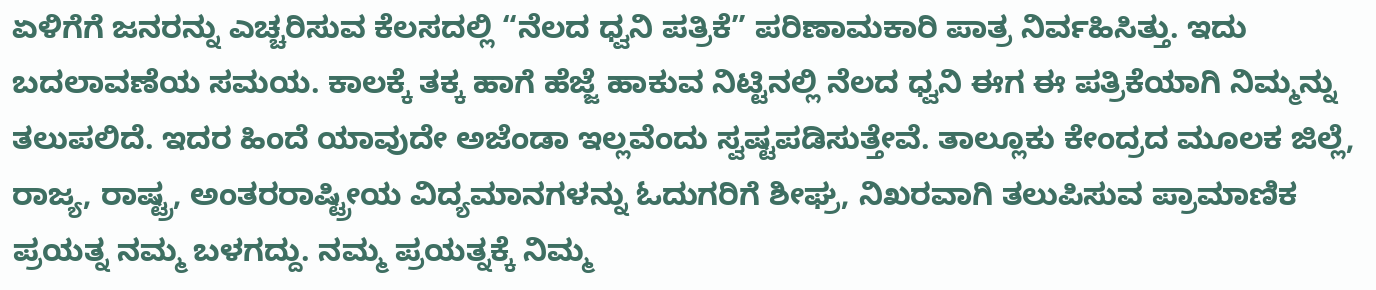ಏಳಿಗೆಗೆ ಜನರನ್ನು ಎಚ್ಚರಿಸುವ ಕೆಲಸದಲ್ಲಿ “ನೆಲದ ಧ್ವನಿ ಪತ್ರಿಕೆ” ಪರಿಣಾಮಕಾರಿ ಪಾತ್ರ ನಿರ್ವಹಿಸಿತ್ತು. ಇದು ಬದಲಾವಣೆಯ ಸಮಯ. ಕಾಲಕ್ಕೆ ತಕ್ಕ ಹಾಗೆ ಹೆಜ್ಜೆ ಹಾಕುವ ನಿಟ್ಟಿನಲ್ಲಿ ನೆಲದ ಧ್ವನಿ ಈಗ ಈ ಪತ್ರಿಕೆಯಾಗಿ ನಿಮ್ಮನ್ನು ತಲುಪಲಿದೆ. ಇದರ ಹಿಂದೆ ಯಾವುದೇ ಅಜೆಂಡಾ ಇಲ್ಲವೆಂದು ಸ್ವಷ್ಟಪಡಿಸುತ್ತೇವೆ. ತಾಲ್ಲೂಕು ಕೇಂದ್ರದ ಮೂಲಕ ಜಿಲ್ಲೆ, ರಾಜ್ಯ, ರಾಷ್ಟ್ರ, ಅಂತರರಾಷ್ಟ್ರೀಯ ವಿದ್ಯಮಾನಗಳನ್ನು ಓದುಗರಿಗೆ ಶೀಘ್ರ, ನಿಖರವಾಗಿ ತಲುಪಿಸುವ ಪ್ರಾಮಾಣಿಕ ಪ್ರಯತ್ನ ನಮ್ಮ ಬಳಗದ್ದು. ನಮ್ಮ ಪ್ರಯತ್ನಕ್ಕೆ ನಿಮ್ಮ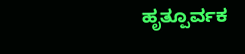ಹೃತ್ಪೂರ್ವಕ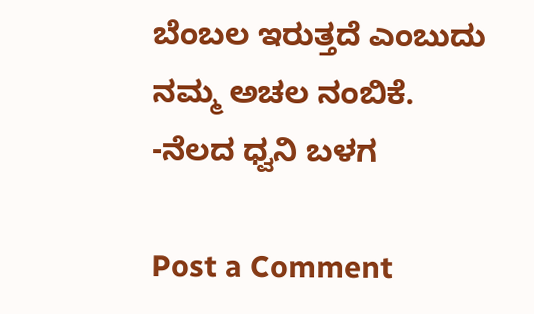ಬೆಂಬಲ ಇರುತ್ತದೆ ಎಂಬುದು ನಮ್ಮ ಅಚಲ ನಂಬಿಕೆ. -ನೆಲದ ಧ್ವನಿ ಬಳಗ

Post a Comment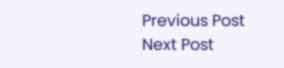Previous Post Next Post